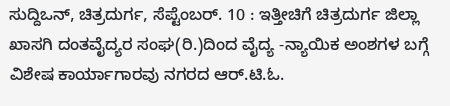ಸುದ್ದಿಒನ್, ಚಿತ್ರದುರ್ಗ, ಸೆಪ್ಟೆಂಬರ್. 10 : ಇತ್ತೀಚಿಗೆ ಚಿತ್ರದುರ್ಗ ಜಿಲ್ಲಾ ಖಾಸಗಿ ದಂತವೈದ್ಯರ ಸಂಘ(ರಿ.)ದಿಂದ ವೈದ್ಯ -ನ್ಯಾಯಿಕ ಅಂಶಗಳ ಬಗ್ಗೆ ವಿಶೇಷ ಕಾರ್ಯಾಗಾರವು ನಗರದ ಆರ್.ಟಿ.ಓ.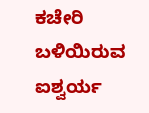ಕಚೇರಿ ಬಳಿಯಿರುವ ಐಶ್ವರ್ಯ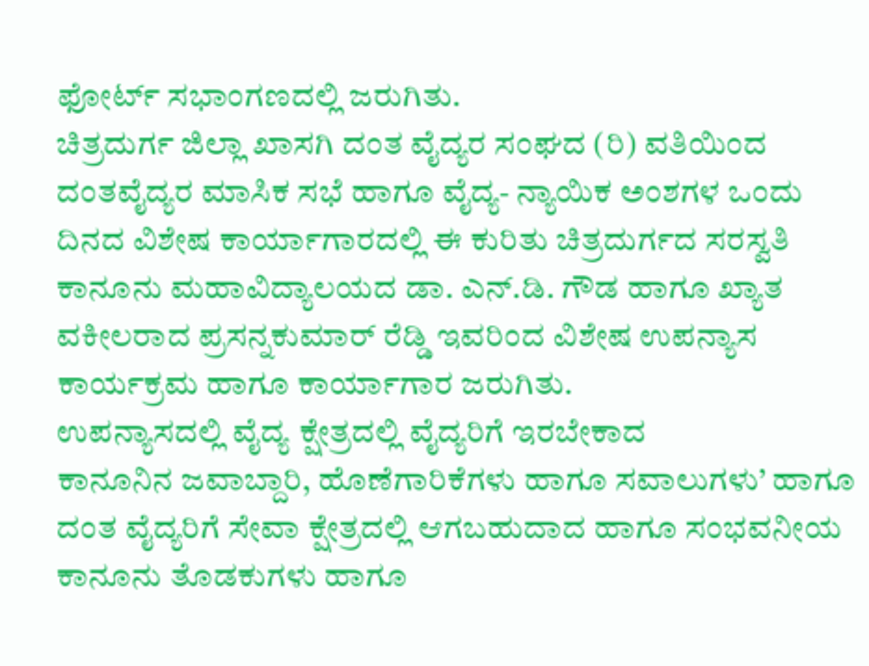ಫೋರ್ಟ್ ಸಭಾಂಗಣದಲ್ಲಿ ಜರುಗಿತು.
ಚಿತ್ರದುರ್ಗ ಜಿಲ್ಲಾ ಖಾಸಗಿ ದಂತ ವೈದ್ಯರ ಸಂಘದ (ರಿ) ವತಿಯಿಂದ ದಂತವೈದ್ಯರ ಮಾಸಿಕ ಸಭೆ ಹಾಗೂ ವೈದ್ಯ- ನ್ಯಾಯಿಕ ಅಂಶಗಳ ಒಂದು ದಿನದ ವಿಶೇಷ ಕಾರ್ಯಾಗಾರದಲ್ಲಿ ಈ ಕುರಿತು ಚಿತ್ರದುರ್ಗದ ಸರಸ್ವತಿ ಕಾನೂನು ಮಹಾವಿದ್ಯಾಲಯದ ಡಾ. ಎನ್.ಡಿ. ಗೌಡ ಹಾಗೂ ಖ್ಯಾತ ವಕೀಲರಾದ ಪ್ರಸನ್ನಕುಮಾರ್ ರೆಡ್ಡಿ ಇವರಿಂದ ವಿಶೇಷ ಉಪನ್ಯಾಸ ಕಾರ್ಯಕ್ರಮ ಹಾಗೂ ಕಾರ್ಯಾಗಾರ ಜರುಗಿತು.
ಉಪನ್ಯಾಸದಲ್ಲಿ ವೈದ್ಯ ಕ್ಷೇತ್ರದಲ್ಲಿ ವೈದ್ಯರಿಗೆ ಇರಬೇಕಾದ
ಕಾನೂನಿನ ಜವಾಬ್ದಾರಿ, ಹೊಣೆಗಾರಿಕೆಗಳು ಹಾಗೂ ಸವಾಲುಗಳು’ ಹಾಗೂ ದಂತ ವೈದ್ಯರಿಗೆ ಸೇವಾ ಕ್ಷೇತ್ರದಲ್ಲಿ ಆಗಬಹುದಾದ ಹಾಗೂ ಸಂಭವನೀಯ ಕಾನೂನು ತೊಡಕುಗಳು ಹಾಗೂ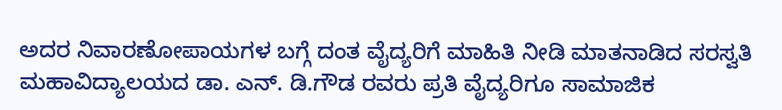ಅದರ ನಿವಾರಣೋಪಾಯಗಳ ಬಗ್ಗೆ ದಂತ ವೈದ್ಯರಿಗೆ ಮಾಹಿತಿ ನೀಡಿ ಮಾತನಾಡಿದ ಸರಸ್ವತಿ ಮಹಾವಿದ್ಯಾಲಯದ ಡಾ. ಎನ್. ಡಿ.ಗೌಡ ರವರು ಪ್ರತಿ ವೈದ್ಯರಿಗೂ ಸಾಮಾಜಿಕ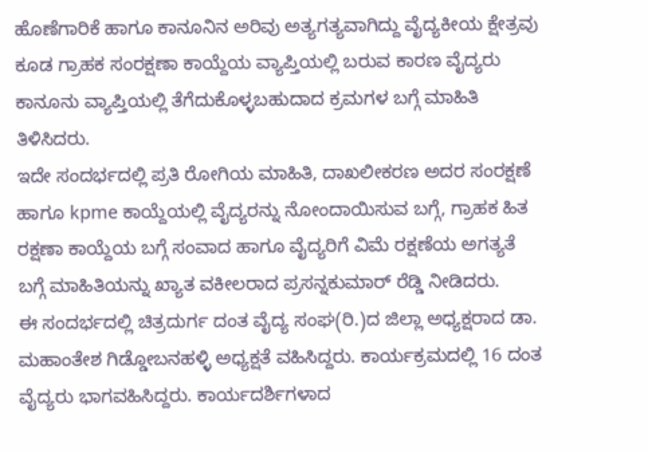ಹೊಣೆಗಾರಿಕೆ ಹಾಗೂ ಕಾನೂನಿನ ಅರಿವು ಅತ್ಯಗತ್ಯವಾಗಿದ್ದು ವೈದ್ಯಕೀಯ ಕ್ಷೇತ್ರವು ಕೂಡ ಗ್ರಾಹಕ ಸಂರಕ್ಷಣಾ ಕಾಯ್ದೆಯ ವ್ಯಾಪ್ತಿಯಲ್ಲಿ ಬರುವ ಕಾರಣ ವೈದ್ಯರು ಕಾನೂನು ವ್ಯಾಪ್ತಿಯಲ್ಲಿ ತೆಗೆದುಕೊಳ್ಳಬಹುದಾದ ಕ್ರಮಗಳ ಬಗ್ಗೆ ಮಾಹಿತಿ ತಿಳಿಸಿದರು.
ಇದೇ ಸಂದರ್ಭದಲ್ಲಿ ಪ್ರತಿ ರೋಗಿಯ ಮಾಹಿತಿ, ದಾಖಲೀಕರಣ ಅದರ ಸಂರಕ್ಷಣೆ ಹಾಗೂ kpme ಕಾಯ್ದೆಯಲ್ಲಿ ವೈದ್ಯರನ್ನು ನೋಂದಾಯಿಸುವ ಬಗ್ಗೆ, ಗ್ರಾಹಕ ಹಿತ ರಕ್ಷಣಾ ಕಾಯ್ದೆಯ ಬಗ್ಗೆ ಸಂವಾದ ಹಾಗೂ ವೈದ್ಯರಿಗೆ ವಿಮೆ ರಕ್ಷಣೆಯ ಅಗತ್ಯತೆ ಬಗ್ಗೆ ಮಾಹಿತಿಯನ್ನು ಖ್ಯಾತ ವಕೀಲರಾದ ಪ್ರಸನ್ನಕುಮಾರ್ ರೆಡ್ಡಿ ನೀಡಿದರು.
ಈ ಸಂದರ್ಭದಲ್ಲಿ ಚಿತ್ರದುರ್ಗ ದಂತ ವೈದ್ಯ ಸಂಘ(ರಿ.)ದ ಜಿಲ್ಲಾ ಅಧ್ಯಕ್ಷರಾದ ಡಾ. ಮಹಾಂತೇಶ ಗಿಡ್ಡೋಬನಹಳ್ಳಿ ಅಧ್ಯಕ್ಷತೆ ವಹಿಸಿದ್ದರು. ಕಾರ್ಯಕ್ರಮದಲ್ಲಿ 16 ದಂತ ವೈದ್ಯರು ಭಾಗವಹಿಸಿದ್ದರು. ಕಾರ್ಯದರ್ಶಿಗಳಾದ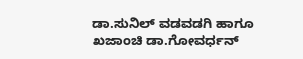ಡಾ.ಸುನಿಲ್ ವಡವಡಗಿ ಹಾಗೂ ಖಜಾಂಚಿ ಡಾ.ಗೋವರ್ಧನ್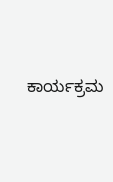ಕಾರ್ಯಕ್ರಮ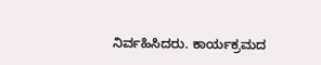ನಿರ್ವಹಿಸಿದರು. ಕಾರ್ಯಕ್ರಮದ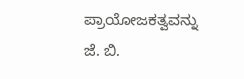ಪ್ರಾಯೋಜಕತ್ವವನ್ನು ಜೆ. ಬಿ.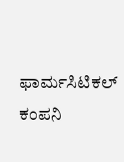ಫಾರ್ಮಸಿಟಿಕಲ್ ಕಂಪನಿ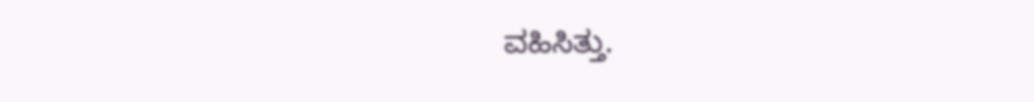ವಹಿಸಿತ್ತು.